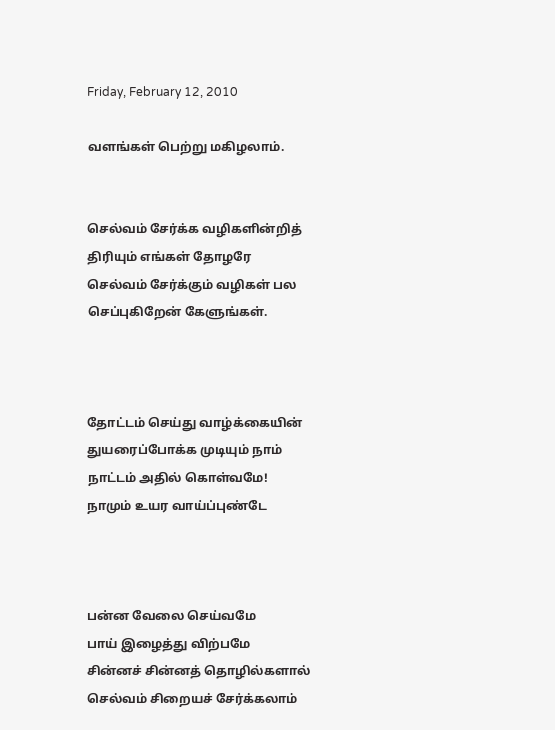Friday, February 12, 2010

வளங்கள் பெற்று மகிழலாம்.


செல்வம் சேர்க்க வழிகளின்றித்
திரியும் எங்கள் தோழரே
செல்வம் சேர்க்கும் வழிகள் பல
செப்புகிறேன் கேளுங்கள்.



தோட்டம் செய்து வாழ்க்கையின்
துயரைப்போக்க முடியும் நாம்
நாட்டம் அதில் கொள்வமே!
நாமும் உயர வாய்ப்புண்டே



பன்ன வேலை செய்வமே
பாய் இழைத்து விற்பமே
சின்னச் சின்னத் தொழில்களால்
செல்வம் சிறையச் சேர்க்கலாம்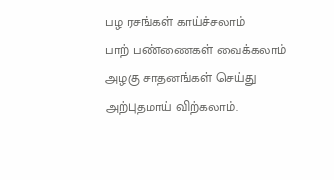பழ ரசங்கள் காய்ச்சலாம்
பாற் பண்ணைகள் வைக்கலாம்
அழகு சாதனங்கள் செய்து
அற்புதமாய் விற்கலாம்.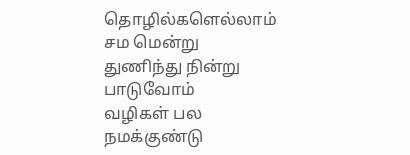தொழில்களெல்லாம் சம மென்று
துணிந்து நின்று பாடுவோம்
வழிகள் பல நமக்குண்டு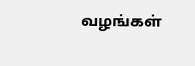வழங்கள்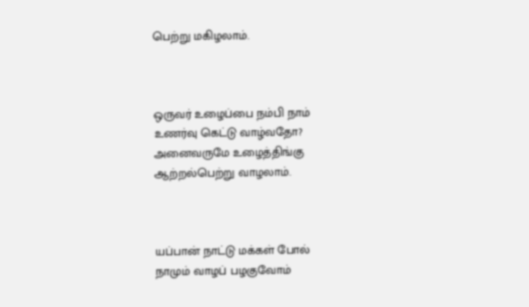பெற்று மகிழலாம்.



ஒருவர் உழைப்பை நம்பி நாம்
உணர்வு கெட்டு வாழ்வதோ?
அனைவருமே உழைத்திங்கு
ஆற்றல்பெற்று வாழலாம்.



யப்பான் நாட்டு மக்கள் போல்
நாமும் வாழப் பழகுவோம்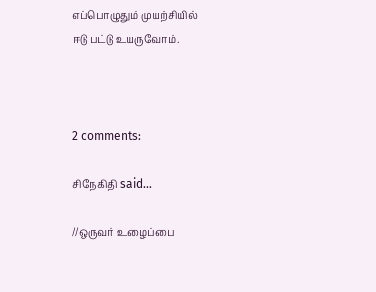எப்பொழுதும் முயற்சியில்
ஈடு பட்டு உயருவோம்.



2 comments:

சிநேகிதி said...

//ஒருவர் உழைப்பை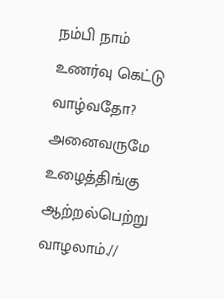நம்பி நாம்
உணர்வு கெட்டு வாழ்வதோ?
அனைவருமே உழைத்திங்கு
ஆற்றல்பெற்று வாழலாம்.//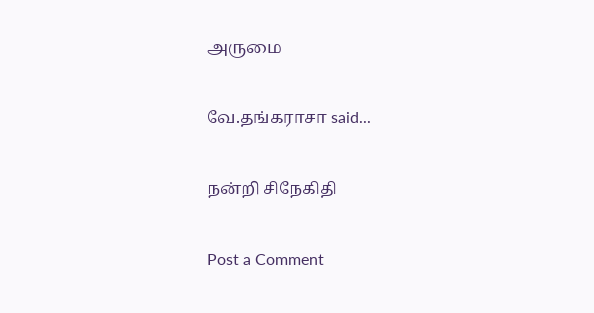அருமை

வே.தங்கராசா said...

நன்றி சிநேகிதி

Post a Comment